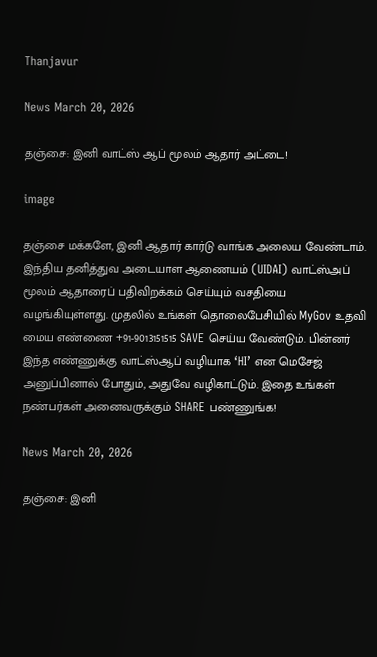Thanjavur

News March 20, 2026

தஞ்சை: இனி வாட்ஸ் ஆப் மூலம் ஆதார் அட்டை!

image

தஞ்சை மக்களே, இனி ஆதார் கார்டு வாங்க அலைய வேண்டாம். இந்திய தனித்துவ அடையாள ஆணையம் (UIDAI) வாட்ஸ்அப் மூலம் ஆதாரைப் பதிவிறக்கம் செய்யும் வசதியை வழங்கியுள்ளது. முதலில் உங்கள் தொலைபேசியில் MyGov உதவி மைய எண்ணை +91-9013151515 SAVE செய்ய வேண்டும். பின்னர் இந்த எண்ணுக்கு வாட்ஸ்ஆப் வழியாக ‘HI’ என மெசேஜ் அனுப்பினால் போதும், அதுவே வழிகாட்டும். இதை உங்கள் நண்பர்கள் அனைவருக்கும் SHARE பண்ணுங்க!

News March 20, 2026

தஞ்சை: இனி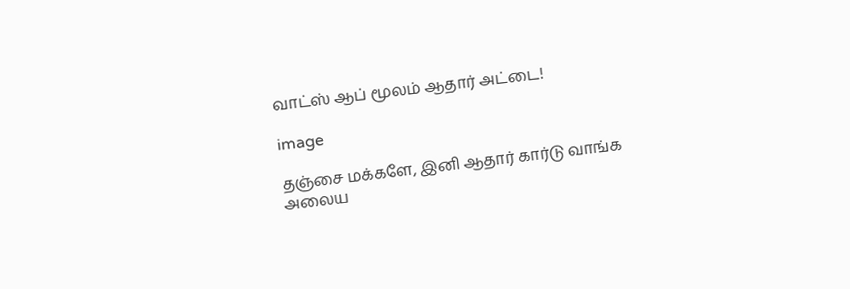வாட்ஸ் ஆப் மூலம் ஆதார் அட்டை!

image

தஞ்சை மக்களே, இனி ஆதார் கார்டு வாங்க அலைய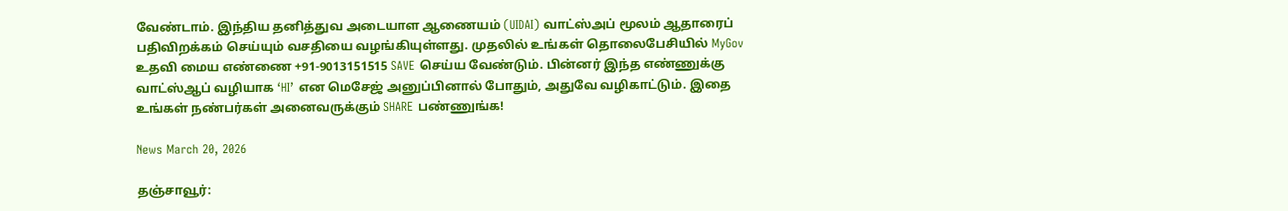வேண்டாம். இந்திய தனித்துவ அடையாள ஆணையம் (UIDAI) வாட்ஸ்அப் மூலம் ஆதாரைப் பதிவிறக்கம் செய்யும் வசதியை வழங்கியுள்ளது. முதலில் உங்கள் தொலைபேசியில் MyGov உதவி மைய எண்ணை +91-9013151515 SAVE செய்ய வேண்டும். பின்னர் இந்த எண்ணுக்கு வாட்ஸ்ஆப் வழியாக ‘HI’ என மெசேஜ் அனுப்பினால் போதும், அதுவே வழிகாட்டும். இதை உங்கள் நண்பர்கள் அனைவருக்கும் SHARE பண்ணுங்க!

News March 20, 2026

தஞ்சாவூர்: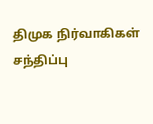திமுக நிர்வாகிகள் சந்திப்பு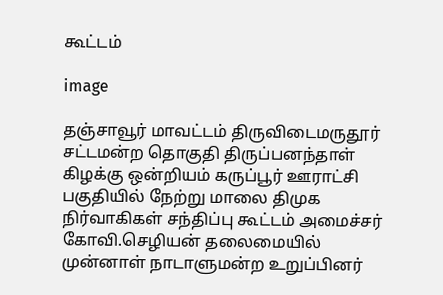கூட்டம்

image

தஞ்சாவூர் மாவட்டம் திருவிடைமருதூர் சட்டமன்ற தொகுதி திருப்பனந்தாள் கிழக்கு ஒன்றியம் கருப்பூர் ஊராட்சி பகுதியில் நேற்று மாலை திமுக நிர்வாகிகள் சந்திப்பு கூட்டம் அமைச்சர் கோவி.செழியன் தலைமையில் முன்னாள் நாடாளுமன்ற உறுப்பினர்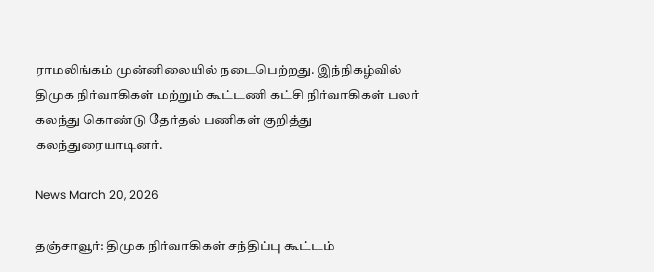ராமலிங்கம் முன்னிலையில் நடைபெற்றது. இந்நிகழ்வில் திமுக நிர்வாகிகள் மற்றும் கூட்டணி கட்சி நிர்வாகிகள் பலர் கலந்து கொண்டு தேர்தல் பணிகள் குறித்து கலந்துரையாடினர்.

News March 20, 2026

தஞ்சாவூர்: திமுக நிர்வாகிகள் சந்திப்பு கூட்டம்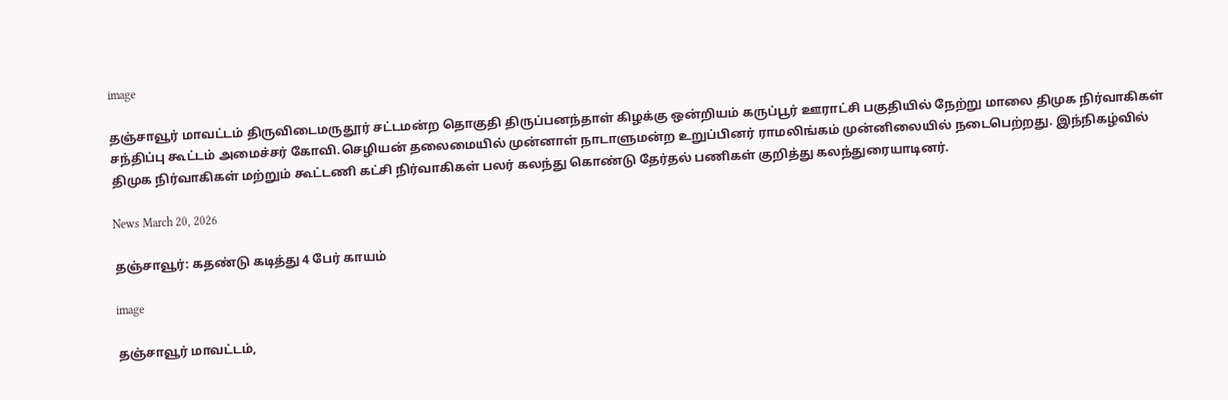image

தஞ்சாவூர் மாவட்டம் திருவிடைமருதூர் சட்டமன்ற தொகுதி திருப்பனந்தாள் கிழக்கு ஒன்றியம் கருப்பூர் ஊராட்சி பகுதியில் நேற்று மாலை திமுக நிர்வாகிகள் சந்திப்பு கூட்டம் அமைச்சர் கோவி.செழியன் தலைமையில் முன்னாள் நாடாளுமன்ற உறுப்பினர் ராமலிங்கம் முன்னிலையில் நடைபெற்றது. இந்நிகழ்வில் திமுக நிர்வாகிகள் மற்றும் கூட்டணி கட்சி நிர்வாகிகள் பலர் கலந்து கொண்டு தேர்தல் பணிகள் குறித்து கலந்துரையாடினர்.

News March 20, 2026

தஞ்சாவூர்: கதண்டு கடித்து 4 பேர் காயம்

image

தஞ்சாவூர் மாவட்டம்,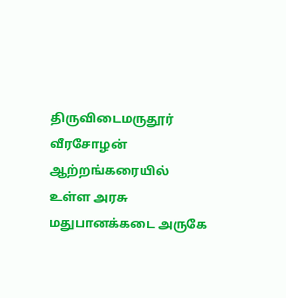திருவிடைமருதூர் வீரசோழன் ஆற்றங்கரையில் உள்ள அரசு மதுபானக்கடை அருகே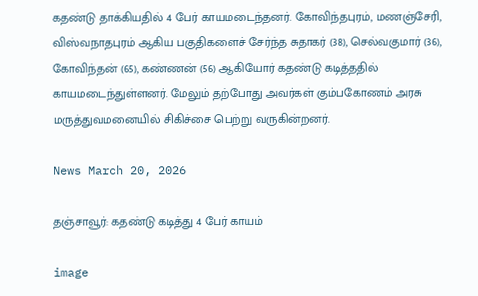கதண்டு தாக்கியதில் 4 பேர் காயமடைந்தனர். கோவிந்தபுரம், மணஞ்சேரி, விஸ்வநாதபுரம் ஆகிய பகுதிகளைச் சேர்ந்த சுதாகர் (38), செல்வகுமார் (36), கோவிந்தன் (65), கண்ணன் (56) ஆகியோர் கதண்டு கடித்ததில் காயமடைந்துள்ளனர். மேலும் தற்போது அவர்கள் கும்பகோணம் அரசு மருத்துவமனையில் சிகிச்சை பெற்று வருகின்றனர்.

News March 20, 2026

தஞ்சாவூர்: கதண்டு கடித்து 4 பேர் காயம்

image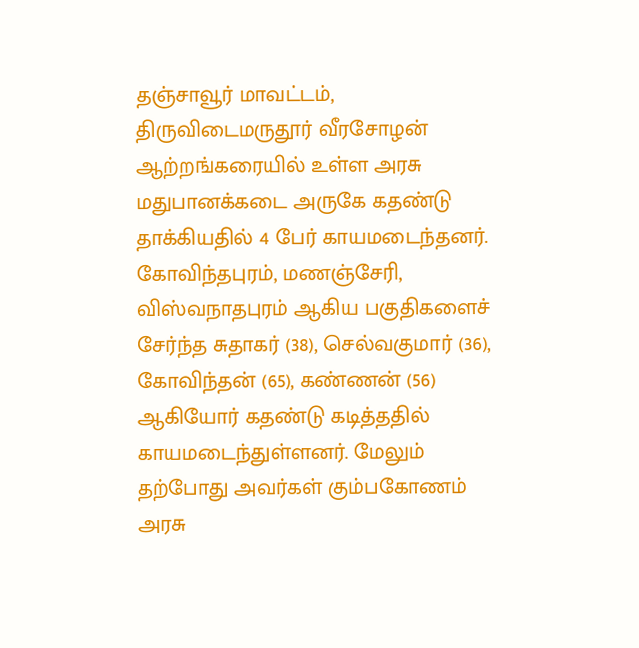தஞ்சாவூர் மாவட்டம், திருவிடைமருதூர் வீரசோழன் ஆற்றங்கரையில் உள்ள அரசு மதுபானக்கடை அருகே கதண்டு தாக்கியதில் 4 பேர் காயமடைந்தனர். கோவிந்தபுரம், மணஞ்சேரி, விஸ்வநாதபுரம் ஆகிய பகுதிகளைச் சேர்ந்த சுதாகர் (38), செல்வகுமார் (36), கோவிந்தன் (65), கண்ணன் (56) ஆகியோர் கதண்டு கடித்ததில் காயமடைந்துள்ளனர். மேலும் தற்போது அவர்கள் கும்பகோணம் அரசு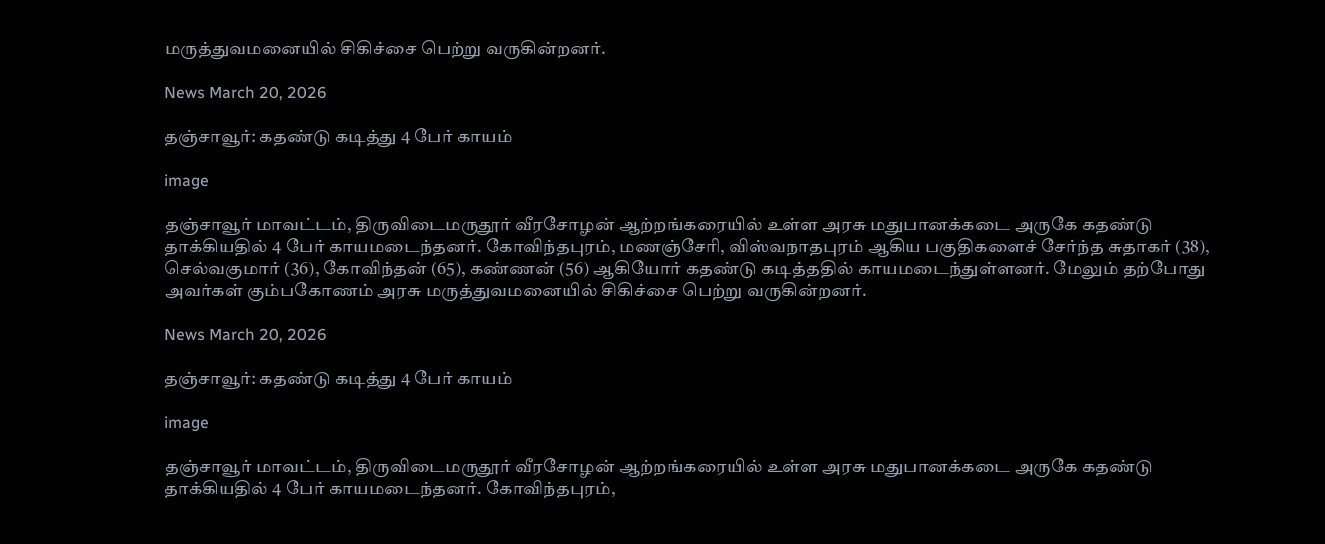மருத்துவமனையில் சிகிச்சை பெற்று வருகின்றனர்.

News March 20, 2026

தஞ்சாவூர்: கதண்டு கடித்து 4 பேர் காயம்

image

தஞ்சாவூர் மாவட்டம், திருவிடைமருதூர் வீரசோழன் ஆற்றங்கரையில் உள்ள அரசு மதுபானக்கடை அருகே கதண்டு தாக்கியதில் 4 பேர் காயமடைந்தனர். கோவிந்தபுரம், மணஞ்சேரி, விஸ்வநாதபுரம் ஆகிய பகுதிகளைச் சேர்ந்த சுதாகர் (38), செல்வகுமார் (36), கோவிந்தன் (65), கண்ணன் (56) ஆகியோர் கதண்டு கடித்ததில் காயமடைந்துள்ளனர். மேலும் தற்போது அவர்கள் கும்பகோணம் அரசு மருத்துவமனையில் சிகிச்சை பெற்று வருகின்றனர்.

News March 20, 2026

தஞ்சாவூர்: கதண்டு கடித்து 4 பேர் காயம்

image

தஞ்சாவூர் மாவட்டம், திருவிடைமருதூர் வீரசோழன் ஆற்றங்கரையில் உள்ள அரசு மதுபானக்கடை அருகே கதண்டு தாக்கியதில் 4 பேர் காயமடைந்தனர். கோவிந்தபுரம்,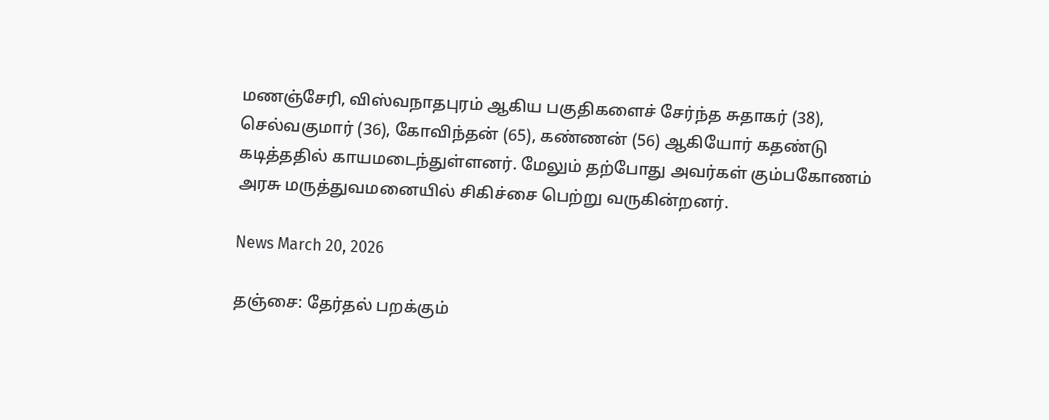மணஞ்சேரி, விஸ்வநாதபுரம் ஆகிய பகுதிகளைச் சேர்ந்த சுதாகர் (38), செல்வகுமார் (36), கோவிந்தன் (65), கண்ணன் (56) ஆகியோர் கதண்டு கடித்ததில் காயமடைந்துள்ளனர். மேலும் தற்போது அவர்கள் கும்பகோணம் அரசு மருத்துவமனையில் சிகிச்சை பெற்று வருகின்றனர்.

News March 20, 2026

தஞ்சை: தேர்தல் பறக்கும்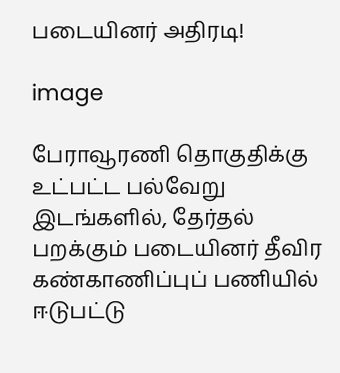படையினர் அதிரடி!

image

பேராவூரணி தொகுதிக்கு உட்பட்ட பல்வேறு இடங்களில், தேர்தல் பறக்கும் படையினர் தீவிர கண்காணிப்புப் பணியில் ஈடுபட்டு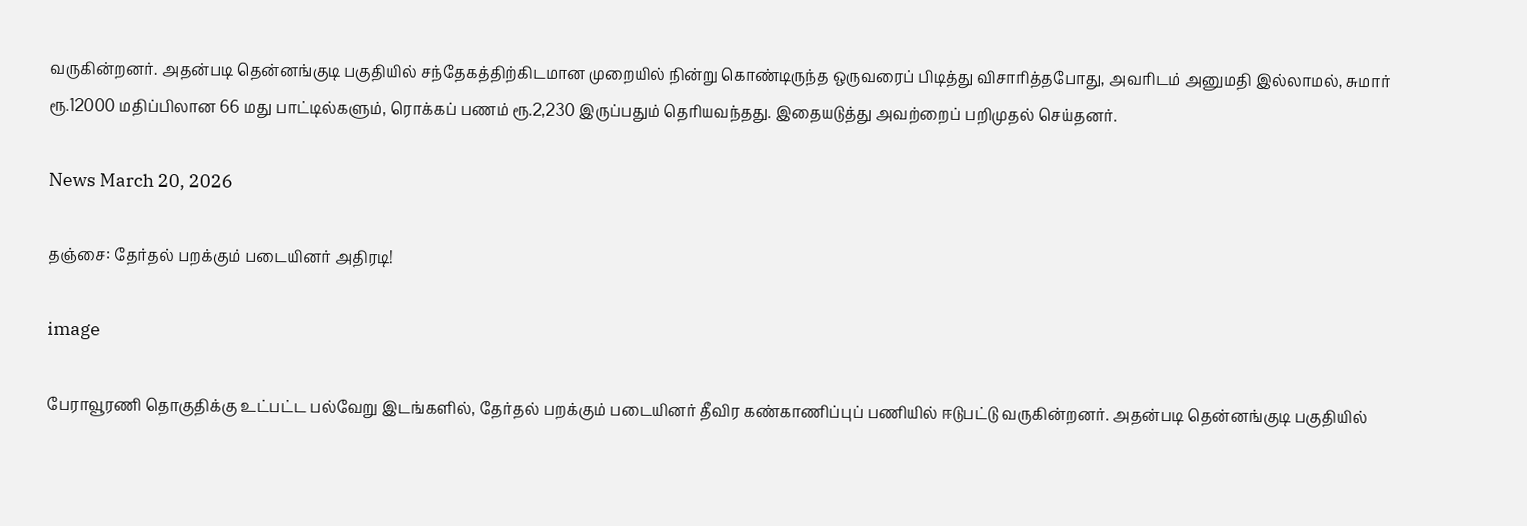வருகின்றனர். அதன்படி தென்னங்குடி பகுதியில் சந்தேகத்திற்கிடமான முறையில் நின்று கொண்டிருந்த ஒருவரைப் பிடித்து விசாரித்தபோது, அவரிடம் அனுமதி இல்லாமல், சுமார் ரூ.12000 மதிப்பிலான 66 மது பாட்டில்களும், ரொக்கப் பணம் ரூ.2,230 இருப்பதும் தெரியவந்தது. இதையடுத்து அவற்றைப் பறிமுதல் செய்தனர்.

News March 20, 2026

தஞ்சை: தேர்தல் பறக்கும் படையினர் அதிரடி!

image

பேராவூரணி தொகுதிக்கு உட்பட்ட பல்வேறு இடங்களில், தேர்தல் பறக்கும் படையினர் தீவிர கண்காணிப்புப் பணியில் ஈடுபட்டு வருகின்றனர். அதன்படி தென்னங்குடி பகுதியில்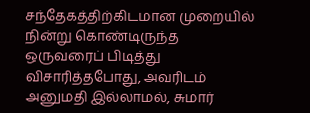சந்தேகத்திற்கிடமான முறையில் நின்று கொண்டிருந்த ஒருவரைப் பிடித்து விசாரித்தபோது, அவரிடம் அனுமதி இல்லாமல், சுமார்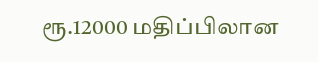ரூ.12000 மதிப்பிலான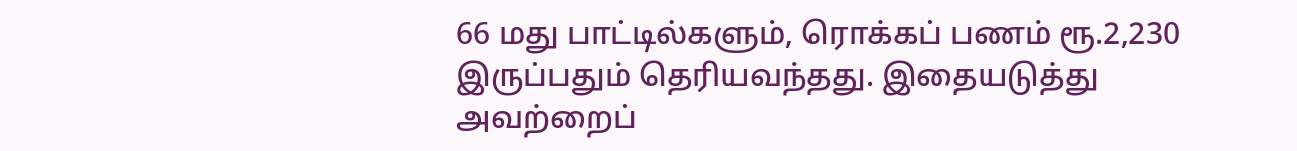66 மது பாட்டில்களும், ரொக்கப் பணம் ரூ.2,230 இருப்பதும் தெரியவந்தது. இதையடுத்து அவற்றைப்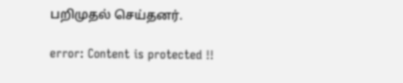பறிமுதல் செய்தனர்.

error: Content is protected !!